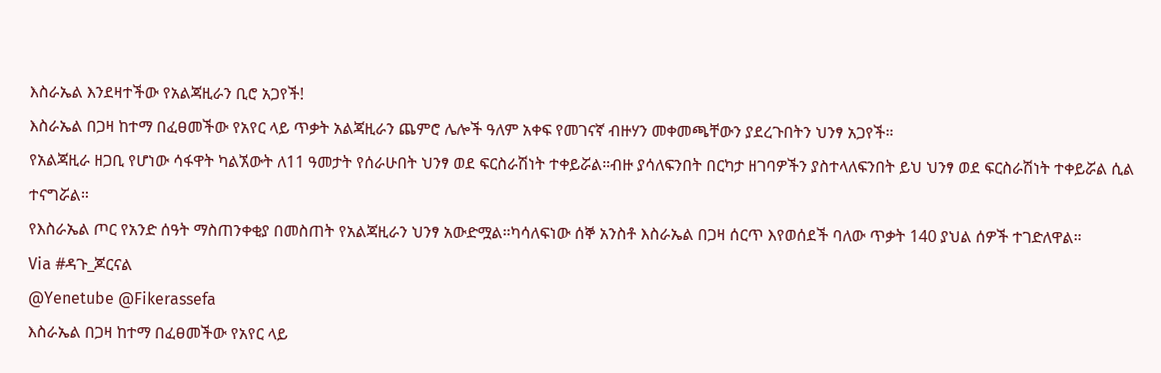እስራኤል እንደዛተችው የአልጃዚራን ቢሮ አጋየች!
እስራኤል በጋዛ ከተማ በፈፀመችው የአየር ላይ ጥቃት አልጃዚራን ጨምሮ ሌሎች ዓለም አቀፍ የመገናኛ ብዙሃን መቀመጫቸውን ያደረጉበትን ህንፃ አጋየች።
የአልጃዚራ ዘጋቢ የሆነው ሳፋዋት ካልኧውት ለ11 ዓመታት የሰራሁበት ህንፃ ወደ ፍርስራሽነት ተቀይሯል።ብዙ ያሳለፍንበት በርካታ ዘገባዎችን ያስተላለፍንበት ይህ ህንፃ ወደ ፍርስራሽነት ተቀይሯል ሲል ተናግሯል።
የእስራኤል ጦር የአንድ ሰዓት ማስጠንቀቂያ በመስጠት የአልጃዚራን ህንፃ አውድሟል።ካሳለፍነው ሰኞ አንስቶ እስራኤል በጋዛ ሰርጥ እየወሰደች ባለው ጥቃት 140 ያህል ሰዎች ተገድለዋል።
Via #ዳጉ_ጆርናል
@Yenetube @Fikerassefa
እስራኤል በጋዛ ከተማ በፈፀመችው የአየር ላይ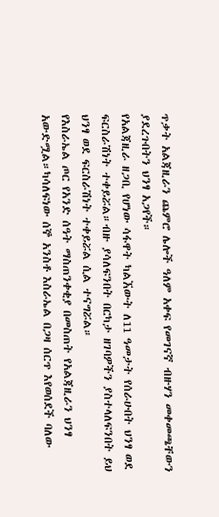ጥቃት አልጃዚራን ጨምሮ ሌሎች ዓለም አቀፍ የመገናኛ ብዙሃን መቀመጫቸውን ያደረጉበትን ህንፃ አጋየች።
የአልጃዚራ ዘጋቢ የሆነው ሳፋዋት ካልኧውት ለ11 ዓመታት የሰራሁበት ህንፃ ወደ ፍርስራሽነት ተቀይሯል።ብዙ ያሳለፍንበት በርካታ ዘገባዎችን ያስተላለፍንበት ይህ ህንፃ ወደ ፍርስራሽነት ተቀይሯል ሲል ተናግሯል።
የእስራኤል ጦር የአንድ ሰዓት ማስጠንቀቂያ በመስጠት የአልጃዚራን ህንፃ አውድሟል።ካሳለፍነው ሰኞ አንስቶ እስራኤል በጋዛ ሰርጥ እየወሰደች ባለው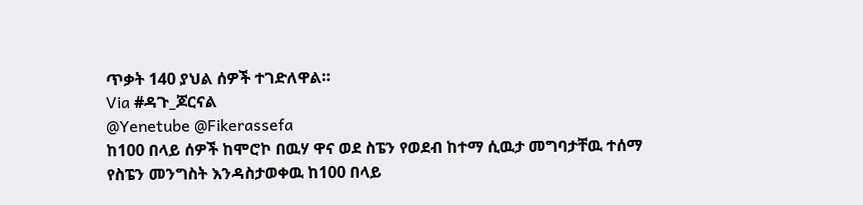ጥቃት 140 ያህል ሰዎች ተገድለዋል።
Via #ዳጉ_ጆርናል
@Yenetube @Fikerassefa
ከ100 በላይ ሰዎች ከሞሮኮ በዉሃ ዋና ወደ ስፔን የወደብ ከተማ ሲዉታ መግባታቸዉ ተሰማ
የስፔን መንግስት እንዳስታወቀዉ ከ100 በላይ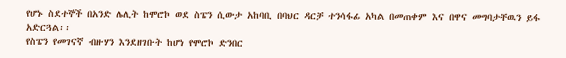የሆኑ ስደተኞች በአንድ ሌሊት ከሞሮኮ ወደ ስፔን ሲውታ አከባቢ በባህር ዳርቻ ተንሳፋፊ አካል በመጠቀም እና በዋና መግባታቸዉን ይፋ አድርጓል፡፡
የስፔን የመገናኛ ብዙሃን እንደዘገቡት ከሆነ የሞሮኮ ድንበር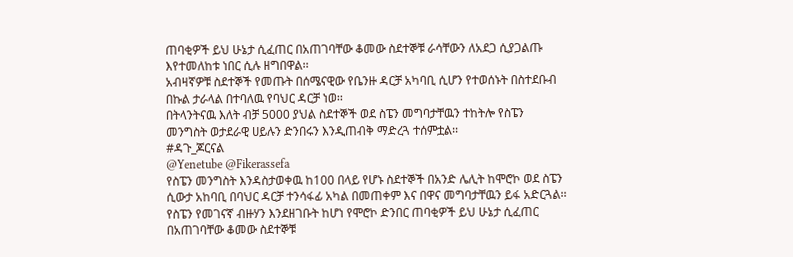ጠባቂዎች ይህ ሁኔታ ሲፈጠር በአጠገባቸው ቆመው ስደተኞቹ ራሳቸውን ለአደጋ ሲያጋልጡ እየተመለከቱ ነበር ሲሉ ዘግበዋል፡፡
አብዛኛዎቹ ስደተኞች የመጡት በሰሜናዊው የቤንዙ ዳርቻ አካባቢ ሲሆን የተወሰኑት በስተደቡብ በኩል ታራላል በተባለዉ የባህር ዳርቻ ነወ፡፡
በትላንትናዉ እለት ብቻ 5000 ያህል ስደተኞች ወደ ስፔን መግባታቸዉን ተከትሎ የስፔን መንግስት ወታደራዊ ሀይሉን ድንበሩን እንዲጠብቅ ማድረጓ ተሰምቷል፡፡
#ዳጉ_ጆርናል
@Yenetube @Fikerassefa
የስፔን መንግስት እንዳስታወቀዉ ከ100 በላይ የሆኑ ስደተኞች በአንድ ሌሊት ከሞሮኮ ወደ ስፔን ሲውታ አከባቢ በባህር ዳርቻ ተንሳፋፊ አካል በመጠቀም እና በዋና መግባታቸዉን ይፋ አድርጓል፡፡
የስፔን የመገናኛ ብዙሃን እንደዘገቡት ከሆነ የሞሮኮ ድንበር ጠባቂዎች ይህ ሁኔታ ሲፈጠር በአጠገባቸው ቆመው ስደተኞቹ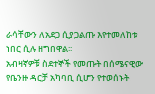ራሳቸውን ለአደጋ ሲያጋልጡ እየተመለከቱ ነበር ሲሉ ዘግበዋል፡፡
አብዛኛዎቹ ስደተኞች የመጡት በሰሜናዊው የቤንዙ ዳርቻ አካባቢ ሲሆን የተወሰኑት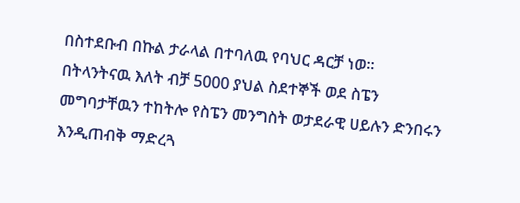በስተደቡብ በኩል ታራላል በተባለዉ የባህር ዳርቻ ነወ፡፡
በትላንትናዉ እለት ብቻ 5000 ያህል ስደተኞች ወደ ስፔን መግባታቸዉን ተከትሎ የስፔን መንግስት ወታደራዊ ሀይሉን ድንበሩን እንዲጠብቅ ማድረጓ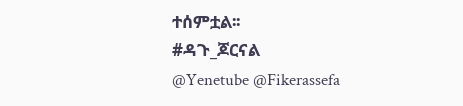ተሰምቷል፡፡
#ዳጉ_ጆርናል
@Yenetube @Fikerassefa